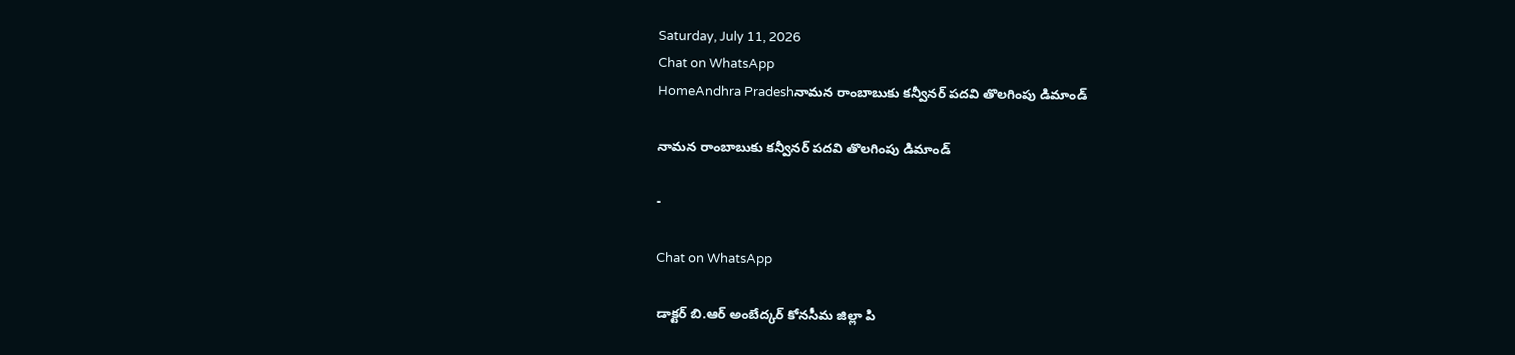Saturday, July 11, 2026
Chat on WhatsApp
HomeAndhra Pradeshనామన రాంబాబుకు కన్వీనర్ పదవి తొలగింపు డిమాండ్

నామన రాంబాబుకు కన్వీనర్ పదవి తొలగింపు డిమాండ్

-

Chat on WhatsApp

డాక్టర్ బి.ఆర్ అంబేద్కర్ కోనసీమ జిల్లా పి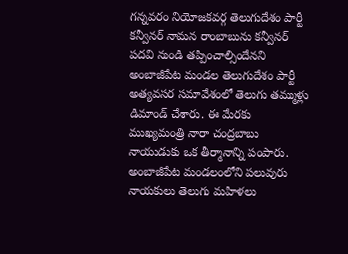గన్నవరం నియోజకవర్గ తెలుగుదేశం పార్టీ కన్వీనర్ నామన రాంబాబును కన్వీనర్ పదవి నుండి తప్పించాల్సిందేనని అంబాజీపేట మండల తెలుగుదేశం పార్టీ అత్యవసర సమావేశంలో తెలుగు తమ్ముళ్లు డిమాండ్ చేశారు. ఈ మేరకు ముఖ్యమంత్రి నారా చంద్రబాబు నాయుడుకు ఒక తీర్మానాన్ని పంపారు. అంబాజీపేట మండలంలోని పలువురు నాయకులు తెలుగు మహిళలు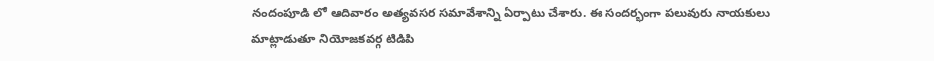నందంపూడి లో ఆదివారం అత్యవసర సమావేశాన్ని ఏర్పాటు చేశారు. ఈ సందర్భంగా పలువురు నాయకులు మాట్లాడుతూ నియోజకవర్గ టిడిపి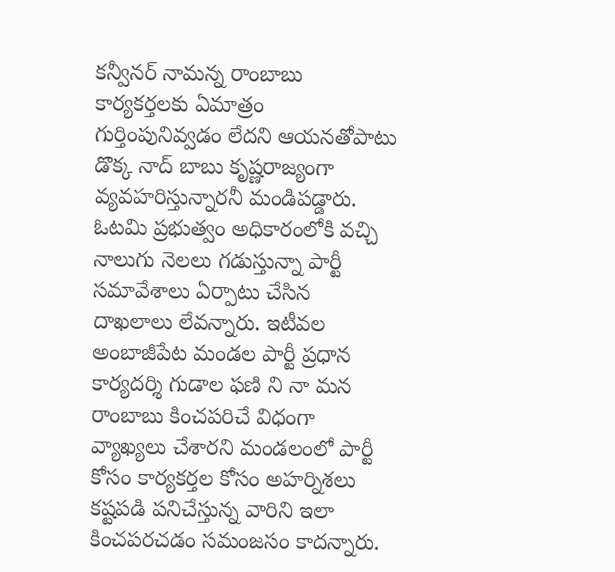కన్వీనర్ నామన్న రాంబాబు కార్యకర్తలకు ఏమాత్రం గుర్తింపునివ్వడం లేదని ఆయనతోపాటు డొక్క నాద్ బాబు కృష్ణరాజ్యంగా వ్యవహరిస్తున్నారనీ మండిపడ్డారు. ఓటమి ప్రభుత్వం అధికారంలోకి వచ్చి నాలుగు నెలలు గడుస్తున్నా పార్టీ సమావేశాలు ఏర్పాటు చేసిన దాఖలాలు లేవన్నారు. ఇటీవల అంబాజీపేట మండల పార్టీ ప్రధాన కార్యదర్శి గుడాల ఫణి ని నా మన రాంబాబు కించపరిచే విధంగా వ్యాఖ్యలు చేశారని మండలంలో పార్టీ కోసం కార్యకర్తల కోసం అహర్నిశలు కష్టపడి పనిచేస్తున్న వారిని ఇలా కించపరచడం సమంజసం కాదన్నారు.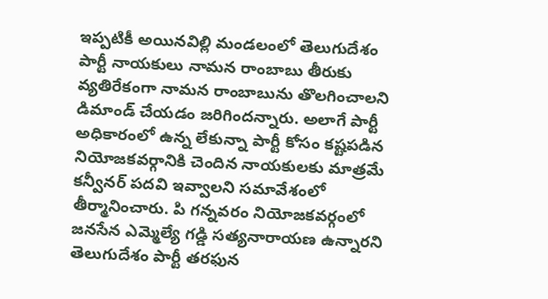ఇప్పటికీ అయినవిల్లి మండలంలో తెలుగుదేశం పార్టీ నాయకులు నామన రాంబాబు తీరుకు వ్యతిరేకంగా నామన రాంబాబును తొలగించాలని డిమాండ్ చేయడం జరిగిందన్నారు. అలాగే పార్టీ అధికారంలో ఉన్న లేకున్నా పార్టీ కోసం కష్టపడిన నియోజకవర్గానికి చెందిన నాయకులకు మాత్రమే కన్వీనర్ పదవి ఇవ్వాలని సమావేశంలో తీర్మానించారు. పి గన్నవరం నియోజకవర్గంలో జనసేన ఎమ్మెల్యే గడ్డి సత్యనారాయణ ఉన్నారని తెలుగుదేశం పార్టీ తరఫున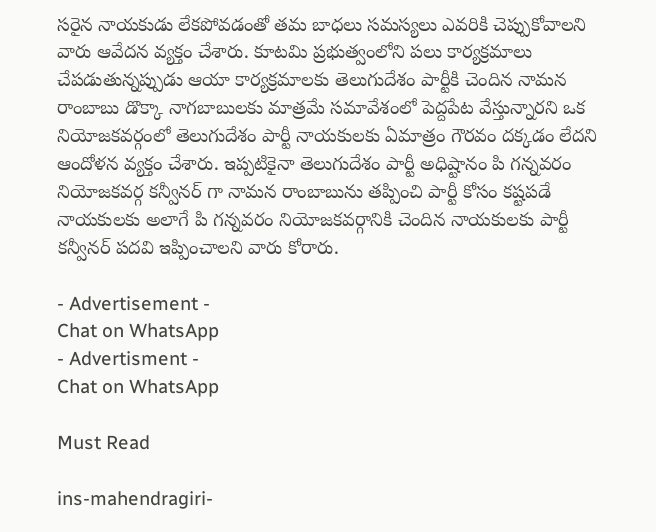సరైన నాయకుడు లేకపోవడంతో తమ బాధలు సమస్యలు ఎవరికి చెప్పుకోవాలని వారు ఆవేదన వ్యక్తం చేశారు. కూటమి ప్రభుత్వంలోని పలు కార్యక్రమాలు చేపడుతున్నప్పుడు ఆయా కార్యక్రమాలకు తెలుగుదేశం పార్టీకి చెందిన నామన రాంబాబు డొక్కా నాగబాబులకు మాత్రమే సమావేశంలో పెద్దపేట వేస్తున్నారని ఒక నియోజకవర్గంలో తెలుగుదేశం పార్టీ నాయకులకు ఏమాత్రం గౌరవం దక్కడం లేదని ఆందోళన వ్యక్తం చేశారు. ఇప్పటికైనా తెలుగుదేశం పార్టీ అధిష్టానం పి గన్నవరం నియోజకవర్గ కన్వీనర్ గా నామన రాంబాబును తప్పించి పార్టీ కోసం కష్టపడే నాయకులకు అలాగే పి గన్నవరం నియోజకవర్గానికి చెందిన నాయకులకు పార్టీ కన్వీనర్ పదవి ఇప్పించాలని వారు కోరారు.

- Advertisement -
Chat on WhatsApp
- Advertisment -
Chat on WhatsApp

Must Read

ins-mahendragiri-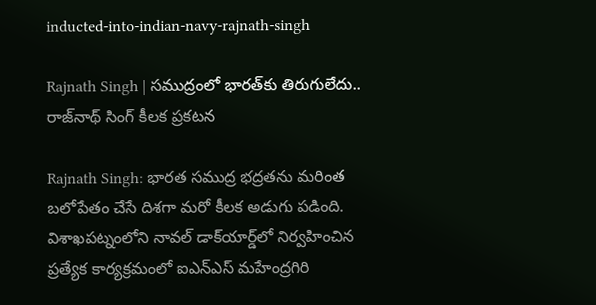inducted-into-indian-navy-rajnath-singh

Rajnath Singh | సముద్రంలో భారత్‌కు తిరుగులేదు.. రాజ్‌నాథ్ సింగ్ కీలక ప్రకటన

Rajnath Singh: భారత సముద్ర భద్రతను మరింత బలోపేతం చేసే దిశగా మరో కీలక అడుగు పడింది. విశాఖపట్నంలోని నావల్ డాక్‌యార్డ్‌లో నిర్వహించిన ప్రత్యేక కార్యక్రమంలో ఐఎన్‌ఎస్ మహేంద్రగిరి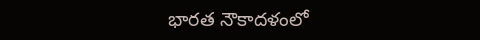భారత నౌకాదళంలో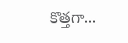కొత్తగా...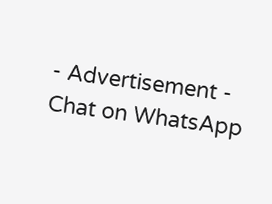- Advertisement -
Chat on WhatsApp